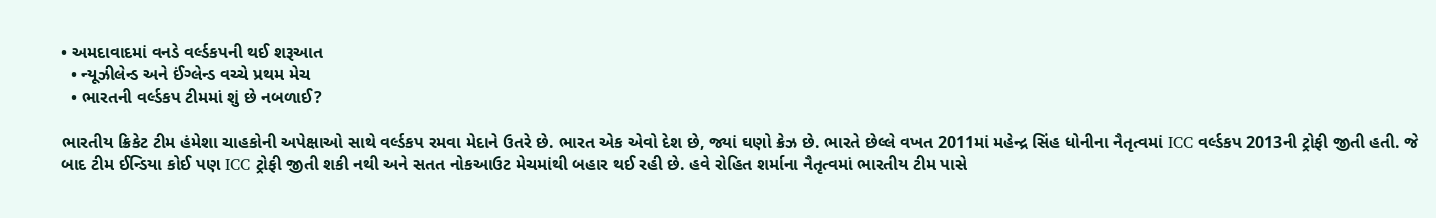• અમદાવાદમાં વનડે વર્લ્ડકપની થઈ શરૂઆત
  • ન્યૂઝીલેન્ડ અને ઈંગ્લેન્ડ વચ્ચે પ્રથમ મેચ
  • ભારતની વર્લ્ડકપ ટીમમાં શું છે નબળાઈ?

ભારતીય ક્રિકેટ ટીમ હંમેશા ચાહકોની અપેક્ષાઓ સાથે વર્લ્ડકપ રમવા મેદાને ઉતરે છે. ભારત એક એવો દેશ છે, જ્યાં ઘણો ક્રેઝ છે. ભારતે છેલ્લે વખત 2011માં મહેન્દ્ર સિંહ ધોનીના નૈતૃત્વમાં ICC વર્લ્ડકપ 2013ની ટ્રોફી જીતી હતી. જે બાદ ટીમ ઈન્ડિયા કોઈ પણ ICC ટ્રોફી જીતી શકી નથી અને સતત નોકઆઉટ મેચમાંથી બહાર થઈ રહી છે. હવે રોહિત શર્માના નૈતૃત્વમાં ભારતીય ટીમ પાસે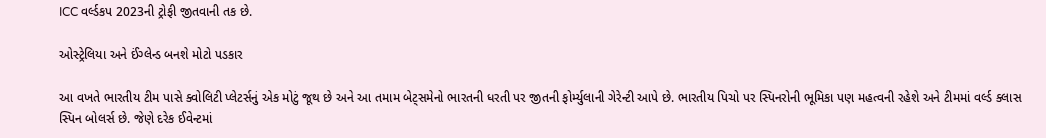ICC વર્લ્ડકપ 2023ની ટ્રોફી જીતવાની તક છે.

ઓસ્ટ્રેલિયા અને ઈંગ્લેન્ડ બનશે મોટો પડકાર

આ વખતે ભારતીય ટીમ પાસે ક્વોલિટી પ્લેટર્સનું એક મોટું જૂથ છે અને આ તમામ બેટ્સમેનો ભારતની ધરતી પર જીતની ફોર્મ્યુલાની ગેરેન્ટી આપે છે. ભારતીય પિચો પર સ્પિનરોની ભૂમિકા પણ મહત્વની રહેશે અને ટીમમાં વર્લ્ડ ક્લાસ સ્પિન બોલર્સ છે. જેણે દરેક ઈવેન્ટમાં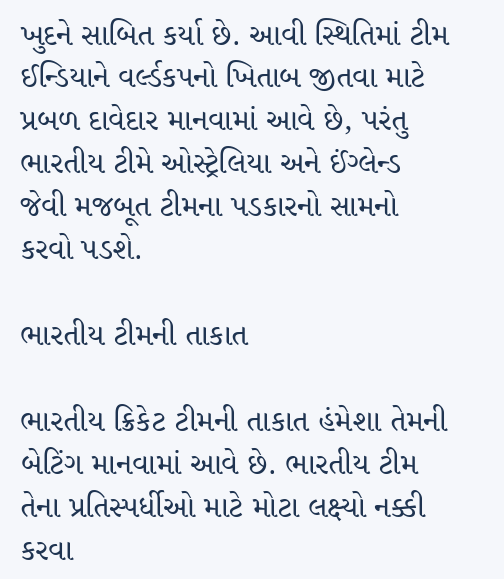ખુદને સાબિત કર્યા છે. આવી સ્થિતિમાં ટીમ ઈન્ડિયાને વર્લ્ડકપનો ખિતાબ જીતવા માટે પ્રબળ દાવેદાર માનવામાં આવે છે, પરંતુ ભારતીય ટીમે ઓસ્ટ્રેલિયા અને ઈંગ્લેન્ડ જેવી મજબૂત ટીમના પડકારનો સામનો કરવો પડશે.

ભારતીય ટીમની તાકાત

ભારતીય ક્રિકેટ ટીમની તાકાત હંમેશા તેમની બેટિંગ માનવામાં આવે છે. ભારતીય ટીમ તેના પ્રતિસ્પર્ધીઓ માટે મોટા લક્ષ્યો નક્કી કરવા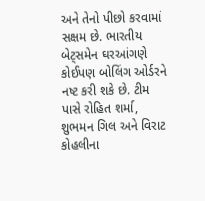અને તેનો પીછો કરવામાં સક્ષમ છે. ભારતીય બેટ્સમેન ઘરઆંગણે કોઈપણ બોલિંગ ઓર્ડરને નષ્ટ કરી શકે છે. ટીમ પાસે રોહિત શર્મા, શુભમન ગિલ અને વિરાટ કોહલીના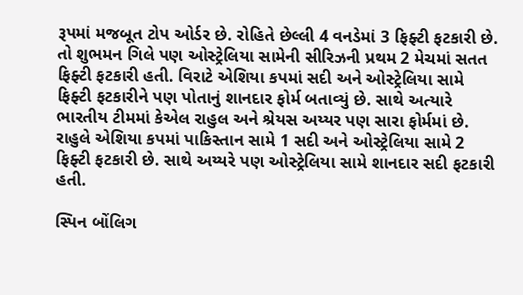રૂપમાં મજબૂત ટોપ ઓર્ડર છે. રોહિતે છેલ્લી 4 વનડેમાં 3 ફિફ્ટી ફટકારી છે. તો શુભમન ગિલે પણ ઓસ્ટ્રેલિયા સામેની સીરિઝની પ્રથમ 2 મેચમાં સતત ફિફ્ટી ફટકારી હતી. વિરાટે એશિયા કપમાં સદી અને ઓસ્ટ્રેલિયા સામે ફિફ્ટી ફટકારીને પણ પોતાનું શાનદાર ફોર્મ બતાવ્યું છે. સાથે અત્યારે ભારતીય ટીમમાં કેએલ રાહુલ અને શ્રેયસ અય્યર પણ સારા ફોર્મમાં છે. રાહુલે એશિયા કપમાં પાકિસ્તાન સામે 1 સદી અને ઓસ્ટ્રેલિયા સામે 2 ફિફ્ટી ફટકારી છે. સાથે અય્યરે પણ ઓસ્ટ્રેલિયા સામે શાનદાર સદી ફટકારી હતી.

સ્પિન બોંલિગ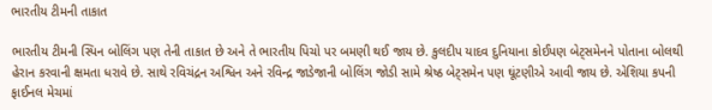ભારતીય ટીમની તાકાત

ભારતીય ટીમની સ્પિન બોલિંગ પણ તેની તાકાત છે અને તે ભારતીય પિચો પર બમણી થઈ જાય છે. કુલદીપ યાદવ દુનિયાના કોઈપણ બેટ્સમેનને પોતાના બોલથી હેરાન કરવાની ક્ષમતા ધરાવે છે. સાથે રવિચંદ્રન અશ્વિન અને રવિન્દ્ર જાડેજાની બોલિંગ જોડી સામે શ્રેષ્ઠ બેટ્સમેન પણ ઘૂંટણીએ આવી જાય છે. એશિયા કપની ફાઈનલ મેચમાં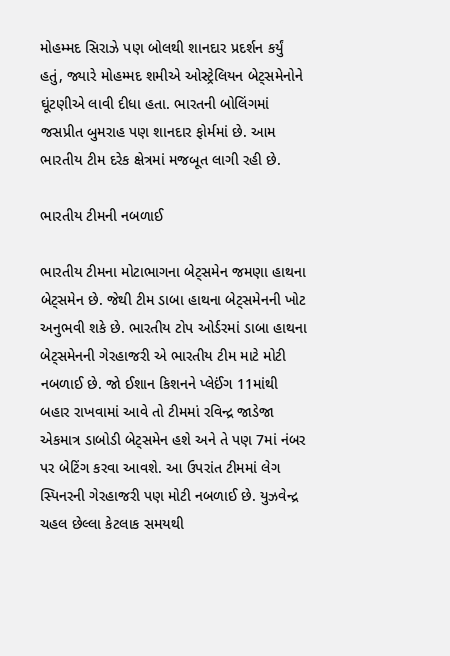મોહમ્મદ સિરાઝે પણ બોલથી શાનદાર પ્રદર્શન કર્યું હતું, જ્યારે મોહમ્મદ શમીએ ઓસ્ટ્રેલિયન બેટ્સમેનોને ઘૂંટણીએ લાવી દીધા હતા. ભારતની બોલિંગમાં જસપ્રીત બુમરાહ પણ શાનદાર ફોર્મમાં છે. આમ ભારતીય ટીમ દરેક ક્ષેત્રમાં મજબૂત લાગી રહી છે.

ભારતીય ટીમની નબળાઈ

ભારતીય ટીમના મોટાભાગના બેટ્સમેન જમણા હાથના બેટ્સમેન છે. જેથી ટીમ ડાબા હાથના બેટ્સમેનની ખોટ અનુભવી શકે છે. ભારતીય ટોપ ઓર્ડરમાં ડાબા હાથના બેટ્સમેનની ગેરહાજરી એ ભારતીય ટીમ માટે મોટી નબળાઈ છે. જો ઈશાન કિશનને પ્લેઈંગ 11માંથી બહાર રાખવામાં આવે તો ટીમમાં રવિન્દ્ર જાડેજા એકમાત્ર ડાબોડી બેટ્સમેન હશે અને તે પણ 7માં નંબર પર બેટિંગ કરવા આવશે. આ ઉપરાંત ટીમમાં લેગ સ્પિનરની ગેરહાજરી પણ મોટી નબળાઈ છે. યુઝવેન્દ્ર ચહલ છેલ્લા કેટલાક સમયથી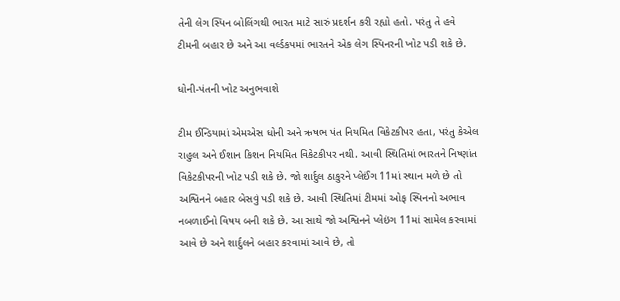તેની લેગ સ્પિન બોલિંગથી ભારત માટે સારું પ્રદર્શન કરી રહ્યો હતો. પરંતુ તે હવે ટીમની બહાર છે અને આ વર્લ્ડકપમાં ભારતને એક લેગ સ્પિનરની ખોટ પડી શકે છે.

ધોની-પંતની ખોટ અનુભવાશે

ટીમ ઈન્ડિયામાં એમએસ ધોની અને ઋષભ પંત નિયમિત વિકેટકીપર હતા, પરંતુ કેએલ રાહુલ અને ઈશાન કિશન નિયમિત વિકેટકીપર નથી. આવી સ્થિતિમાં ભારતને નિષ્ણાંત વિકેટકીપરની ખોટ પડી શકે છે. જો શાર્દુલ ઠાકુરને પ્લેઈંગ 11માં સ્થાન મળે છે તો અશ્વિનને બહાર બેસવું પડી શકે છે. આવી સ્થિતિમાં ટીમમાં ઓફ સ્પિનનો અભાવ નબળાઈનો વિષય બની શકે છે. આ સાથે જો અશ્વિનને પ્લેઇંગ 11માં સામેલ કરવામાં આવે છે અને શાર્દુલને બહાર કરવામાં આવે છે, તો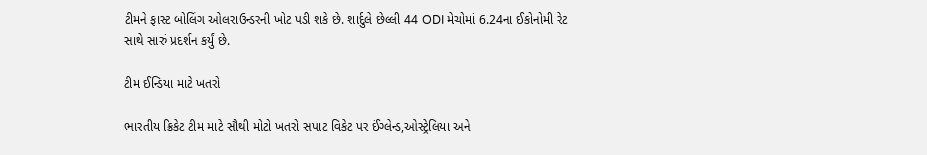ટીમને ફાસ્ટ બોલિંગ ઓલરાઉન્ડરની ખોટ પડી શકે છે. શાર્દુલે છેલ્લી 44 ODI મેચોમાં 6.24ના ઈકોનોમી રેટ સાથે સારું પ્રદર્શન કર્યું છે.

ટીમ ઈન્ડિયા માટે ખતરો

ભારતીય ક્રિકેટ ટીમ માટે સૌથી મોટો ખતરો સપાટ વિકેટ પર ઈંગ્લેન્ડ,ઓસ્ટ્રેલિયા અને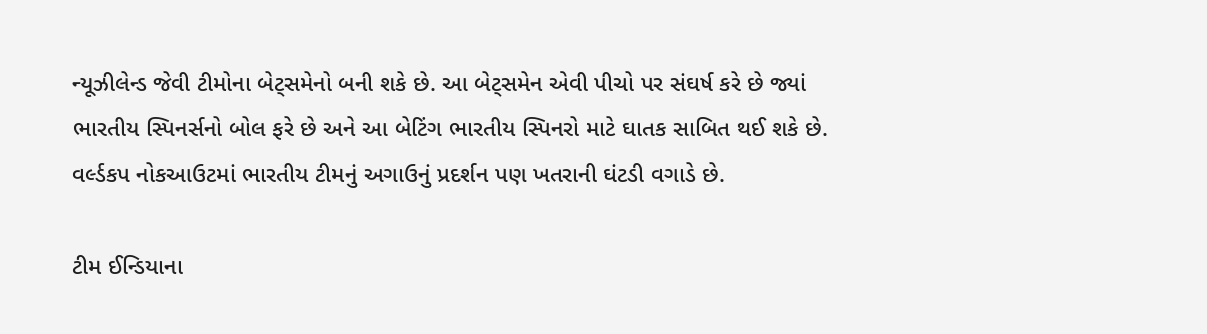ન્યૂઝીલેન્ડ જેવી ટીમોના બેટ્સમેનો બની શકે છે. આ બેટ્સમેન એવી પીચો પર સંઘર્ષ કરે છે જ્યાં ભારતીય સ્પિનર્સનો બોલ ફરે છે અને આ બેટિંગ ભારતીય સ્પિનરો માટે ઘાતક સાબિત થઈ શકે છે. વર્લ્ડકપ નોકઆઉટમાં ભારતીય ટીમનું અગાઉનું પ્રદર્શન પણ ખતરાની ઘંટડી વગાડે છે.

ટીમ ઈન્ડિયાના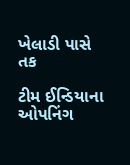ખેલાડી પાસે તક

ટીમ ઈન્ડિયાના ઓપનિંગ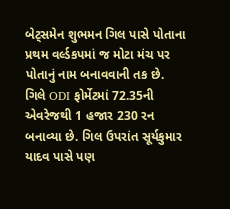બેટ્સમેન શુભમન ગિલ પાસે પોતાના પ્રથમ વર્લ્ડકપમાં જ મોટા મંચ પર પોતાનું નામ બનાવવાની તક છે. ગિલે ODI ફોર્મેટમાં 72.35ની એવરેજથી 1 હજાર 230 રન બનાવ્યા છે. ગિલ ઉપરાંત સૂર્યકુમાર યાદવ પાસે પણ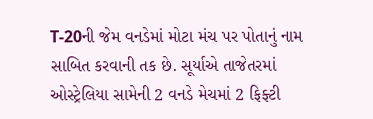T-20ની જેમ વનડેમાં મોટા મંચ પર પોતાનું નામ સાબિત કરવાની તક છે. સૂર્યાએ તાજેતરમાં ઓસ્ટ્રેલિયા સામેની 2 વનડે મેચમાં 2 ફિફ્ટી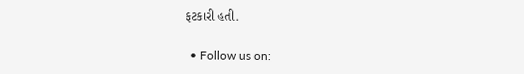ફટકારી હતી.

  • Follow us on: